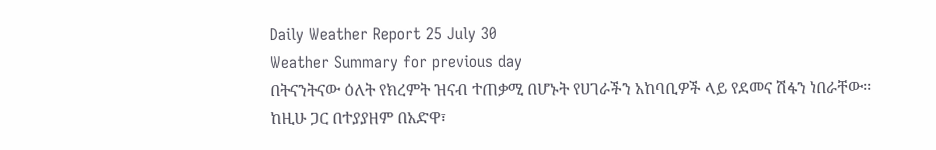Daily Weather Report 25 July 30
Weather Summary for previous day
በትናንትናው ዕለት የክረምት ዝናብ ተጠቃሚ በሆኑት የሀገራችን አከባቢዎች ላይ የደመና ሽፋን ነበራቸው፡፡ ከዚሁ ጋር በተያያዘም በአድዋ፣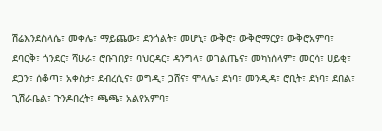ሽሬእንደስላሴ፣ መቀሌ፣ ማይጨው፣ ደንጎልት፣ መሆኒ፣ ውቅሮ፣ ውቅሮማርያ፣ ውቅሮአምባ፣ ደባርቅ፣ ጎንደር፣ ሻሁራ፣ ሮቡገበያ፣ ባህርዳር፣ ዳንግላ፣ ወገልጤና፣ መካነሰላም፣ መርሳ፣ ሀይቂ፣ ደጋን፣ ሰቆጣ፣ አቀስታ፣ ደብረሲና፣ ወግዲ፣ ጋሸና፣ ሞላሌ፣ ደነባ፣ መንዲዳ፣ ሮቢት፣ ደነባ፣ ደበል፣ ጊሽራቤል፣ ጉንዶበረት፣ ጫጫ፣ አልየአምባ፣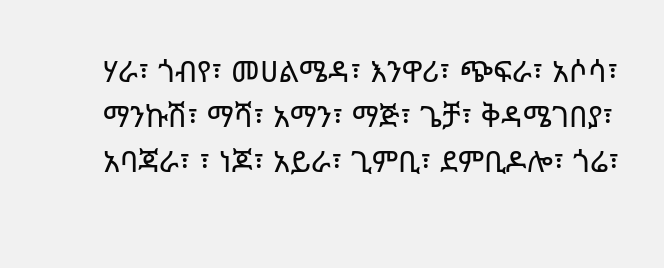ሃራ፣ ጎብየ፣ መሀልሜዳ፣ እንዋሪ፣ ጭፍራ፣ አሶሳ፣ ማንኩሽ፣ ማሻ፣ አማን፣ ማጅ፣ ጌቻ፣ ቅዳሜገበያ፣ አባጃራ፣ ፣ ነጆ፣ አይራ፣ ጊምቢ፣ ደምቢዶሎ፣ ጎሬ፣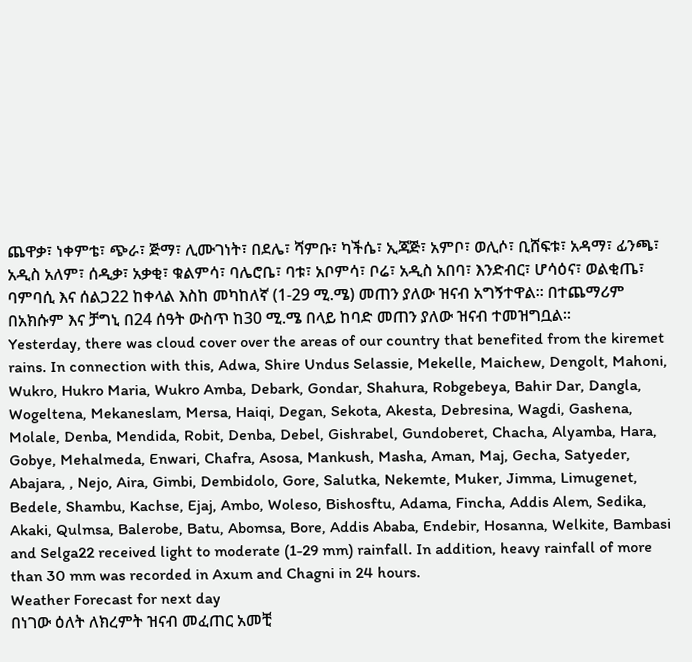ጨዋቃ፣ ነቀምቴ፣ ጭራ፣ ጅማ፣ ሊሙገነት፣ በደሌ፣ ሻምቡ፣ ካችሴ፣ ኢጃጅ፣ አምቦ፣ ወሊሶ፣ ቢሸፍቱ፣ አዳማ፣ ፊንጫ፣ አዲስ አለም፣ ሰዲቃ፣ አቃቂ፣ ቁልምሳ፣ ባሌሮቤ፣ ባቱ፣ አቦምሳ፣ ቦሬ፣ አዲስ አበባ፣ እንድብር፣ ሆሳዕና፣ ወልቂጤ፣ ባምባሲ እና ሰልጋ22 ከቀላል እስከ መካከለኛ (1-29 ሚ.ሜ) መጠን ያለው ዝናብ አግኝተዋል፡፡ በተጨማሪም በአክሱም እና ቻግኒ በ24 ሰዓት ውስጥ ከ30 ሚ.ሜ በላይ ከባድ መጠን ያለው ዝናብ ተመዝግቧል፡፡
Yesterday, there was cloud cover over the areas of our country that benefited from the kiremet rains. In connection with this, Adwa, Shire Undus Selassie, Mekelle, Maichew, Dengolt, Mahoni, Wukro, Hukro Maria, Wukro Amba, Debark, Gondar, Shahura, Robgebeya, Bahir Dar, Dangla, Wogeltena, Mekaneslam, Mersa, Haiqi, Degan, Sekota, Akesta, Debresina, Wagdi, Gashena, Molale, Denba, Mendida, Robit, Denba, Debel, Gishrabel, Gundoberet, Chacha, Alyamba, Hara, Gobye, Mehalmeda, Enwari, Chafra, Asosa, Mankush, Masha, Aman, Maj, Gecha, Satyeder, Abajara, , Nejo, Aira, Gimbi, Dembidolo, Gore, Salutka, Nekemte, Muker, Jimma, Limugenet, Bedele, Shambu, Kachse, Ejaj, Ambo, Woleso, Bishosftu, Adama, Fincha, Addis Alem, Sedika, Akaki, Qulmsa, Balerobe, Batu, Abomsa, Bore, Addis Ababa, Endebir, Hosanna, Welkite, Bambasi and Selga22 received light to moderate (1-29 mm) rainfall. In addition, heavy rainfall of more than 30 mm was recorded in Axum and Chagni in 24 hours.
Weather Forecast for next day
በነገው ዕለት ለክረምት ዝናብ መፈጠር አመቺ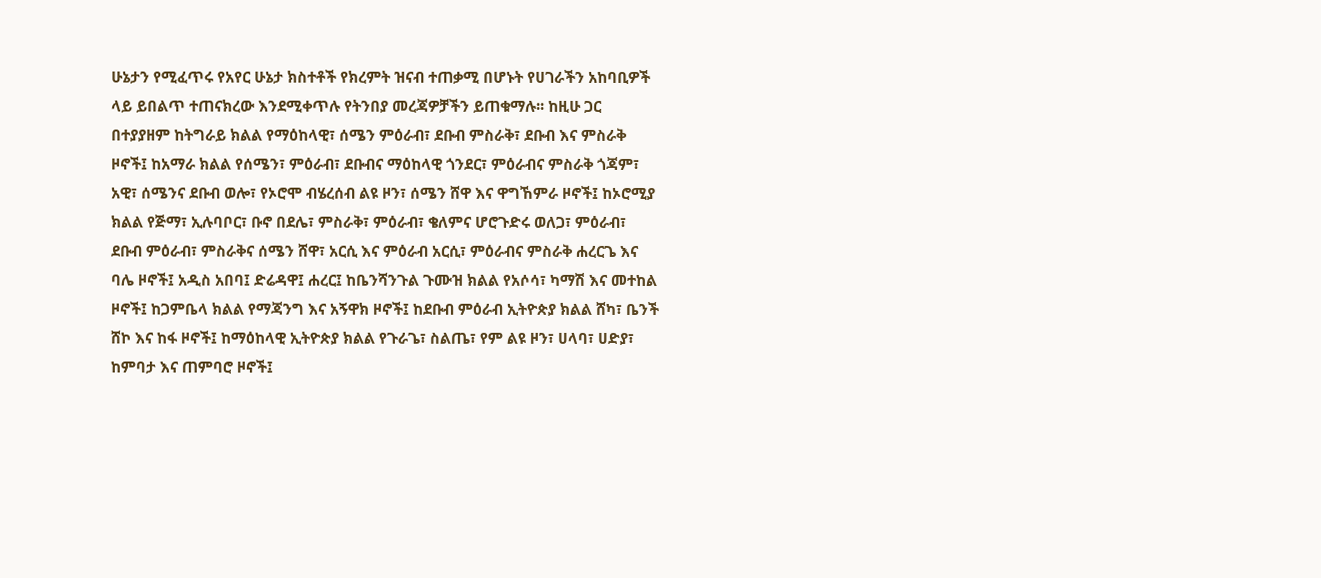ሁኔታን የሚፈጥሩ የአየር ሁኔታ ክስተቶች የክረምት ዝናብ ተጠቃሚ በሆኑት የሀገራችን አከባቢዎች ላይ ይበልጥ ተጠናክረው እንደሚቀጥሉ የትንበያ መረጃዎቻችን ይጠቁማሉ፡፡ ከዚሁ ጋር በተያያዘም ከትግራይ ክልል የማዕከላዊ፣ ሰሜን ምዕራብ፣ ደቡብ ምስራቅ፣ ደቡብ እና ምስራቅ ዞኖች፤ ከአማራ ክልል የሰሜን፣ ምዕራብ፣ ደቡብና ማዕከላዊ ጎንደር፣ ምዕራብና ምስራቅ ጎጃም፣ አዊ፣ ሰሜንና ደቡብ ወሎ፣ የኦሮሞ ብሄረሰብ ልዩ ዞን፣ ሰሜን ሸዋ እና ዋግኸምራ ዞኖች፤ ከኦሮሚያ ክልል የጅማ፣ ኢሉባቦር፣ ቡኖ በደሌ፣ ምስራቅ፣ ምዕራብ፣ ቄለምና ሆሮጉድሩ ወለጋ፣ ምዕራብ፣ ደቡብ ምዕራብ፣ ምስራቅና ሰሜን ሸዋ፣ አርሲ እና ምዕራብ አርሲ፣ ምዕራብና ምስራቅ ሐረርጌ እና ባሌ ዞኖች፤ አዲስ አበባ፤ ድሬዳዋ፤ ሐረር፤ ከቤንሻንጉል ጉሙዝ ክልል የአሶሳ፣ ካማሽ እና መተከል ዞኖች፤ ከጋምቤላ ክልል የማጃንግ እና አኝዋክ ዞኖች፤ ከደቡብ ምዕራብ ኢትዮጵያ ክልል ሸካ፣ ቤንች ሸኮ እና ከፋ ዞኖች፤ ከማዕከላዊ ኢትዮጵያ ክልል የጉራጌ፣ ስልጤ፣ የም ልዩ ዞን፣ ሀላባ፣ ሀድያ፣ ከምባታ እና ጠምባሮ ዞኖች፤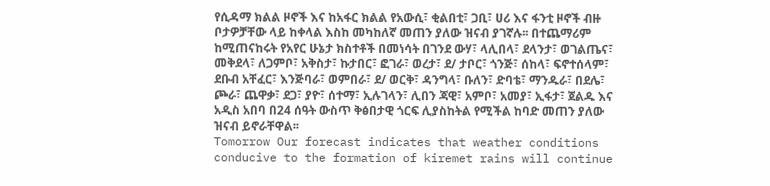የሲዳማ ክልል ዞኖች እና ከአፋር ክልል የአውሲ፣ ቂልበቲ፣ ጋቢ፣ ሀሪ እና ፋንቲ ዞኖች ብዙ ቦታዎቻቸው ላይ ከቀላል እስከ መካከለኛ መጠን ያለው ዝናብ ያገኛሉ፡፡ በተጨማሪም ከሚጠናከሩት የአየር ሁኔታ ክስተቶች በመነሳት በገንደ ውሃ፣ ላሊበላ፣ ደላንታ፣ ወገልጤና፣ መቅደላ፣ ለጋምቦ፣ አቅስታ፣ ኩታበር፣ ፎገራ፣ ወረታ፣ ደ/ ታቦር፣ ጎንጅ፣ ሰከላ፣ ፍኖተሰላም፣ ደቡብ አቸፈር፣ እንጅባራ፣ ወምበራ፣ ደ/ ወርቅ፣ ዳንግላ፣ ቡለን፣ ድባቴ፣ ማንዱራ፣ በደሌ፣ ጮራ፣ ጨዋቃ፣ ደጋ፣ ያዮ፣ ሰተማ፣ ኢሉገላን፣ ሊበን ጃዊ፣ አምቦ፣ አመያ፣ ኢፋታ፣ ጀልዱ እና አዲስ አበባ በ24 ሰዓት ውስጥ ቅፅበታዊ ጎርፍ ሊያስከትል የሚችል ከባድ መጠን ያለው ዝናብ ይኖራቸዋል፡፡
Tomorrow Our forecast indicates that weather conditions conducive to the formation of kiremet rains will continue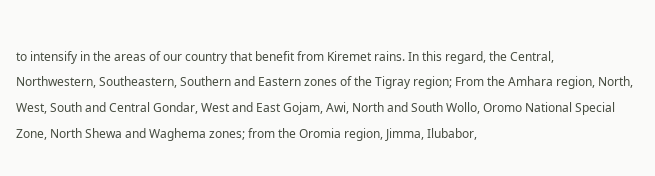to intensify in the areas of our country that benefit from Kiremet rains. In this regard, the Central, Northwestern, Southeastern, Southern and Eastern zones of the Tigray region; From the Amhara region, North, West, South and Central Gondar, West and East Gojam, Awi, North and South Wollo, Oromo National Special Zone, North Shewa and Waghema zones; from the Oromia region, Jimma, Ilubabor,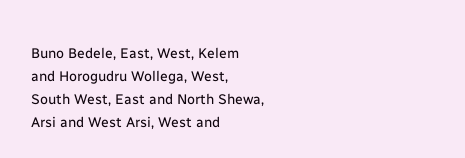Buno Bedele, East, West, Kelem and Horogudru Wollega, West, South West, East and North Shewa, Arsi and West Arsi, West and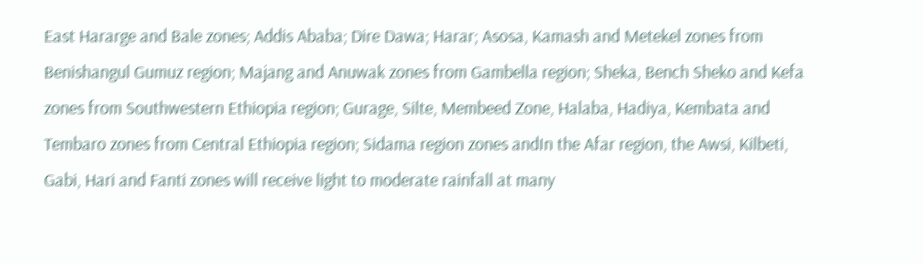East Hararge and Bale zones; Addis Ababa; Dire Dawa; Harar; Asosa, Kamash and Metekel zones from Benishangul Gumuz region; Majang and Anuwak zones from Gambella region; Sheka, Bench Sheko and Kefa zones from Southwestern Ethiopia region; Gurage, Silte, Membeed Zone, Halaba, Hadiya, Kembata and Tembaro zones from Central Ethiopia region; Sidama region zones andIn the Afar region, the Awsi, Kilbeti, Gabi, Hari and Fanti zones will receive light to moderate rainfall at many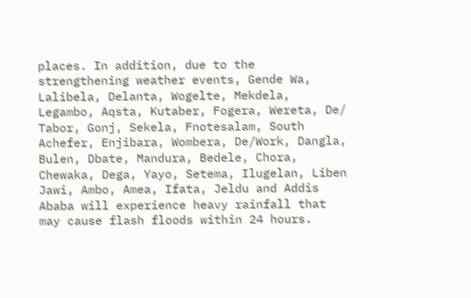places. In addition, due to the strengthening weather events, Gende Wa, Lalibela, Delanta, Wogelte, Mekdela, Legambo, Aqsta, Kutaber, Fogera, Wereta, De/ Tabor, Gonj, Sekela, Fnotesalam, South Achefer, Enjibara, Wombera, De/Work, Dangla, Bulen, Dbate, Mandura, Bedele, Chora, Chewaka, Dega, Yayo, Setema, Ilugelan, Liben Jawi, Ambo, Amea, Ifata, Jeldu and Addis Ababa will experience heavy rainfall that may cause flash floods within 24 hours.